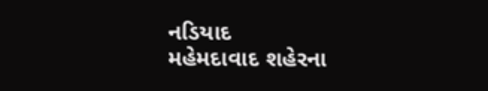નડિયાદ
મહેમદાવાદ શહેરના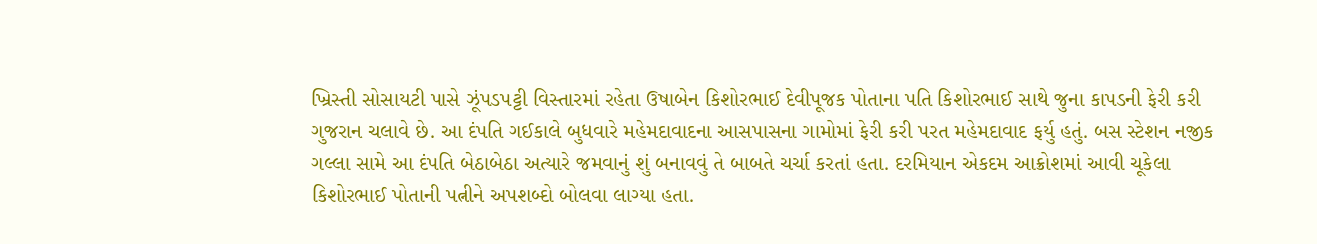ખ્રિસ્તી સોસાયટી પાસે ઝૂંપડપટ્ટી વિસ્તારમાં રહેતા ઉષાબેન કિશોરભાઈ દેવીપૂજક પોતાના પતિ કિશોરભાઈ સાથે જુના કાપડની ફેરી કરી ગુજરાન ચલાવે છે. આ દંપતિ ગઈકાલે બુધવારે મહેમદાવાદના આસપાસના ગામોમાં ફેરી કરી પરત મહેમદાવાદ ફર્યુ હતું. બસ સ્ટેશન નજીક ગલ્લા સામે આ દંપતિ બેઠાબેઠા અત્યારે જમવાનું શું બનાવવું તે બાબતે ચર્ચા કરતાં હતા. દરમિયાન એકદમ આક્રોશમાં આવી ચૂકેલા કિશોરભાઈ પોતાની પત્નીને અપશબ્દો બોલવા લાગ્યા હતા.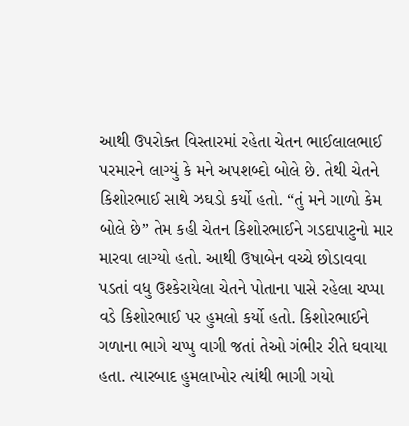આથી ઉપરોક્ત વિસ્તારમાં રહેતા ચેતન ભાઈલાલભાઈ પરમારને લાગ્યું કે મને અપશબ્દો બોલે છે. તેથી ચેતને કિશોરભાઈ સાથે ઝઘડો કર્યો હતો. “તું મને ગાળો કેમ બોલે છે” તેમ કહી ચેતન કિશોરભાઈને ગડદાપાટુનો માર મારવા લાગ્યો હતો. આથી ઉષાબેન વચ્ચે છોડાવવા પડતાં વધુ ઉશ્કેરાયેલા ચેતને પોતાના પાસે રહેલા ચપ્પા વડે કિશોરભાઈ પર હુમલો કર્યો હતો. કિશોરભાઈને ગળાના ભાગે ચપ્પુ વાગી જતાં તેઓ ગંભીર રીતે ઘવાયા હતા. ત્યારબાદ હુમલાખોર ત્યાંથી ભાગી ગયો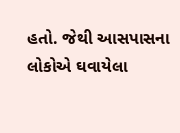હતો. જેથી આસપાસના લોકોએ ઘવાયેલા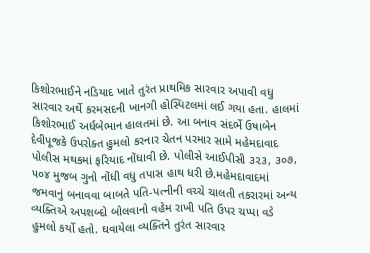કિશોરભાઈને નડિયાદ ખાતે તુરંત પ્રાથમિક સારવાર અપાવી વધુ સારવાર અર્થે કરમસદની ખાનગી હોસ્પિટલમાં લઈ ગયા હતા. હાલમાં કિશોરભાઈ અર્ધબેભાન હાલતમાં છે. આ બનાવ સંદર્ભે ઉષાબેન દેવીપૂજકે ઉપરોક્ત હુમલો કરનાર ચેતન પરમાર સામે મહેમદાવાદ પોલીસ મથકમાં ફરિયાદ નોંધાવી છે. પોલીસે આઈપીસી ૩૨૩, ૩૦૭, ૫૦૪ મુજબ ગુનો નોંધી વધુ તપાસ હાથ ધરી છે.મહેમદાવાદમાં જમવાનું બનાવવા બાબતે પતિ-પત્નીની વચ્ચે ચાલતી તકરારમાં અન્ય વ્યક્તિએ અપશબ્દો બોલવાનો વહેમ રાખી પતિ ઉપર ચપ્પા વડે હુમલો કર્યો હતો. ઘવાયેલા વ્યક્તિને તુરંત સારવાર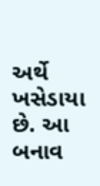અર્થે ખસેડાયા છે. આ બનાવ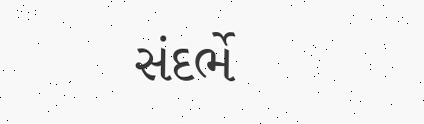સંદર્ભે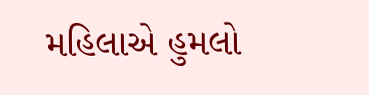મહિલાએ હુમલો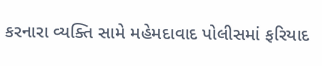કરનારા વ્યક્તિ સામે મહેમદાવાદ પોલીસમાં ફરિયાદ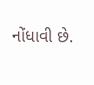નોંધાવી છે.